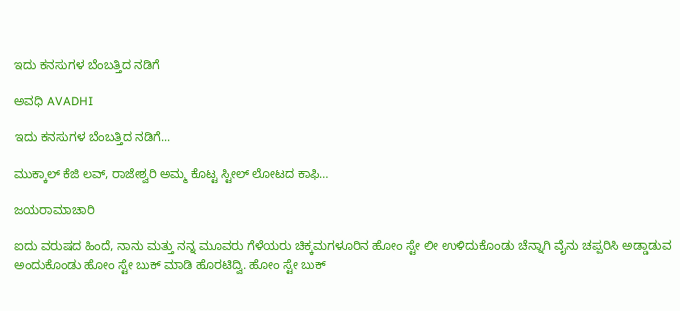ಇದು ಕನಸುಗಳ ಬೆಂಬತ್ತಿದ ನಡಿಗೆ‍

ಅವಧಿ AVADHI

ಇದು ಕನಸುಗಳ ಬೆಂಬತ್ತಿದ ನಡಿಗೆ...

ಮುಕ್ಕಾಲ್ ಕೆಜಿ ಲವ್, ರಾಜೇಶ್ವರಿ ಅಮ್ಮ ಕೊಟ್ಟ ಸ್ಟೀಲ್ ಲೋಟದ ಕಾಫಿ…

ಜಯರಾಮಾಚಾರಿ

ಐದು ವರುಷದ ಹಿಂದೆ, ನಾನು ಮತ್ತು ನನ್ನ ಮೂವರು ಗೆಳೆಯರು ಚಿಕ್ಕಮಗಳೂರಿನ ಹೋಂ ಸ್ಟೇ ಲೀ ಉಳಿದುಕೊಂಡು ಚೆನ್ನಾಗಿ ವೈನು ಚಪ್ಪರಿಸಿ ಅಡ್ಡಾಡುವ ಅಂದುಕೊಂಡು ಹೋಂ ಸ್ಟೇ ಬುಕ್ ಮಾಡಿ ಹೊರಟಿದ್ವಿ. ಹೋಂ ಸ್ಟೇ ಬುಕ್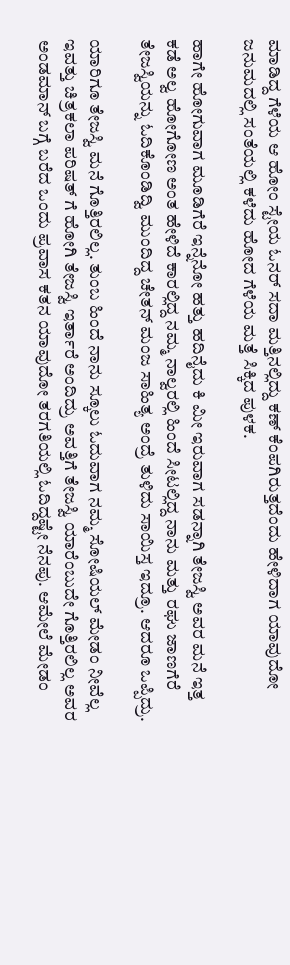ಮಾಡಿದ್ದ ಗೆಳೆಯ ಆ ಹೋಂ ಸ್ಟೇಯ ಓನರ್ ಸದಾ ಮತ್ತಿನಲ್ಲಿದ್ದು ಕಣ್ ಕೆಂಪಗಿರುತ್ತದೆಂದು ಹೇಳಿದಾಗ ಯಾವುದೋ ಜನುಮದಲ್ಲಿ ಸಂತೆಯಲ್ಲಿ ಕಳೆದು ಹೋದ ಗೆಳೆಯ ಮತ್ತೆ ಸಿಕ್ಕಿದ ಪುಳಕ.

ಹಾಗೇ ಹೋಗುವಾಗ ಮೂಡಿಗೆರೆ ಇನ್ನೆನೋ ಹತ್ತು ಹದಿನೈದು ಕಿ ಮೀ ಇರುವಾಗ ಸಡನ್ನಾಗಿ ತೇಜಸ್ವಿ ಅವರ ಮನೆ ಇತ್ತ ಕಡೆ ಅಲ್ವ ಹೋಗೋಣ ಅಂತ ಹೇಳಿದೆ ಕಾರಲ್ಲಿದ್ದ ನಮ್ಮ ನಾಲ್ವರಲ್ಲಿ ಹಿಂದೆ ಸೀಟಲ್ಲಿದ್ದ ನಾನು ಮತ್ತು ರಘು ಜಾಣಗೆರೆ ತೇಜಸ್ವಿಯನ್ನು ಓದಿಕೊಂಡಿದ್ವಿ ಮುಂದಿದ್ದ ಚೇತನ್ ಮಂಜ ಸಾಹಿತ್ಯ ಅಂದ್ರೆ ತುಳಿದು ಸಾಯಿಸ್ತ ಇದ್ರೂ. ಆದರೂ ಒಪ್ಪಿದ್ರು.

ಯಾರಿಗೂ ತೇಜಸ್ವಿ ಮನೆ ಗೊತ್ತಿರಲಿಲ್ಲ. ತುಂಬ ಹಿಂದೆ ನಾನು ಸ್ಕೂಲು ಓದುವಾಗ ನಮ್ಮ ಸೋಷಿಯಲ್ ಮೇಡಂ ನೀವೆಲ್ಲ ಇವತ್ತು ಚಿತ್ರಕಲಾ ಪರಿಷತ್ ಗೆ ಹೋಗಿ ತೇಜಸ್ವಿ ಇರ್ತಾರೆ ಅಂದಿದ್ರು ಅವತ್ತಿಗೆ ತೇಜಸ್ವಿ ಯಾರೆಂಬುದೇ ಗೊತ್ತಿರಲಿಲ್ಲ ಅವರ ಅಂಡಮಾನ್ ಬಗ್ಗೆ ಬರೆದ ಒಂದು ಪ್ರವಾಸ ಕತನ ಯಾವುದೋ ತರಗತಿಯಲ್ಲಿ ಓದಿದ್ದಷ್ಟೇ ನೆನಪು. ಆಮೇಲೆ ಮೇಡಂ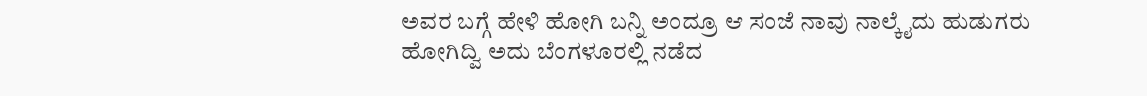ಅವರ ಬಗ್ಗೆ ಹೇಳಿ ಹೋಗಿ ಬನ್ನಿ ಅಂದ್ರೂ ಆ ಸಂಜೆ ನಾವು ನಾಲ್ಕೈದು ಹುಡುಗರು ಹೋಗಿದ್ವಿ ಅದು ಬೆಂಗಳೂರಲ್ಲಿ ನಡೆದ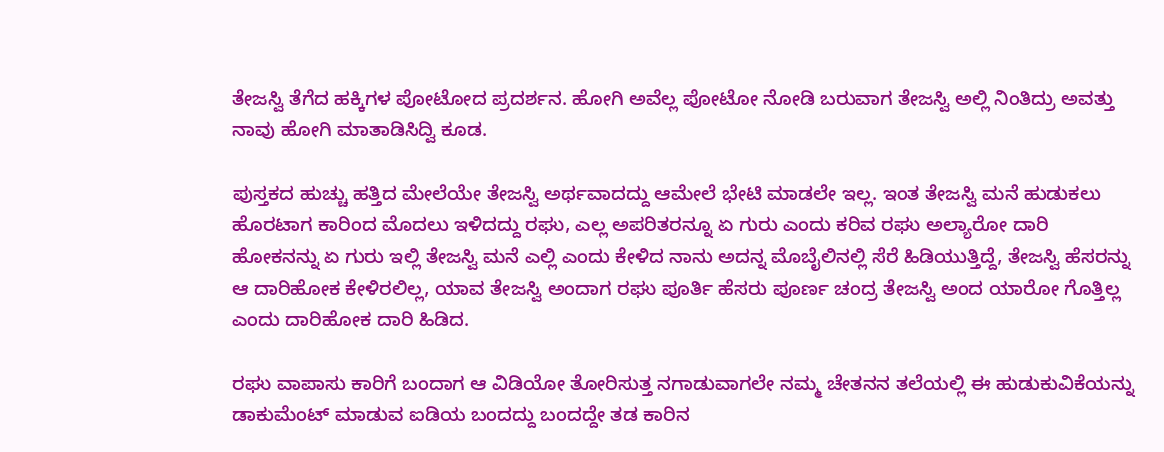ತೇಜಸ್ವಿ ತೆಗೆದ ಹಕ್ಕಿಗಳ ಪೋಟೋದ ಪ್ರದರ್ಶನ. ಹೋಗಿ ಅವೆಲ್ಲ ಪೋಟೋ ನೋಡಿ ಬರುವಾಗ ತೇಜಸ್ವಿ ಅಲ್ಲಿ ನಿಂತಿದ್ರು ಅವತ್ತು ನಾವು ಹೋಗಿ ಮಾತಾಡಿಸಿದ್ವಿ ಕೂಡ.

ಪುಸ್ತಕದ ಹುಚ್ಚು ಹತ್ತಿದ ಮೇಲೆಯೇ ತೇಜಸ್ವಿ ಅರ್ಥವಾದದ್ದು ಆಮೇಲೆ ಭೇಟಿ ಮಾಡಲೇ ಇಲ್ಲ. ಇಂತ ತೇಜಸ್ವಿ ಮನೆ ಹುಡುಕಲು ಹೊರಟಾಗ ಕಾರಿಂದ ಮೊದಲು ಇಳಿದದ್ದು ರಘು, ಎಲ್ಲ ಅಪರಿತರನ್ನೂ ಏ ಗುರು ಎಂದು ಕರಿವ ರಘು ಅಲ್ಯಾರೋ ದಾರಿ ಹೋಕನನ್ನು ಏ ಗುರು ಇಲ್ಲಿ ತೇಜಸ್ವಿ ಮನೆ ಎಲ್ಲಿ ಎಂದು ಕೇಳಿದ ನಾನು ಅದನ್ನ ಮೊಬೈಲಿನಲ್ಲಿ ಸೆರೆ ಹಿಡಿಯುತ್ತಿದ್ದೆ, ತೇಜಸ್ವಿ ಹೆಸರನ್ನು ಆ ದಾರಿಹೋಕ ಕೇಳಿರಲಿಲ್ಲ, ಯಾವ ತೇಜಸ್ವಿ ಅಂದಾಗ ರಘು ಪೂರ್ತಿ ಹೆಸರು ಪೂರ್ಣ ಚಂದ್ರ ತೇಜಸ್ವಿ ಅಂದ ಯಾರೋ ಗೊತ್ತಿಲ್ಲ ಎಂದು ದಾರಿಹೋಕ ದಾರಿ ಹಿಡಿದ.

ರಘು ವಾಪಾಸು ಕಾರಿಗೆ ಬಂದಾಗ ಆ ವಿಡಿಯೋ ತೋರಿಸುತ್ತ ನಗಾಡುವಾಗಲೇ ನಮ್ಮ ಚೇತನನ ತಲೆಯಲ್ಲಿ ಈ ಹುಡುಕುವಿಕೆಯನ್ನು ಡಾಕುಮೆಂಟ್ ಮಾಡುವ ಐಡಿಯ ಬಂದದ್ದು ಬಂದದ್ದೇ ತಡ ಕಾರಿನ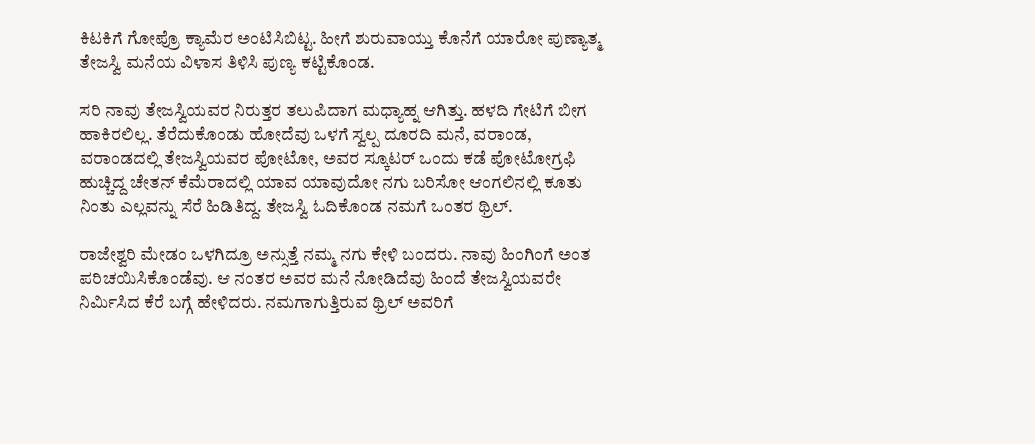ಕಿಟಕಿಗೆ ಗೋಪ್ರೊ ಕ್ಯಾಮೆರ ಅಂಟಿಸಿಬಿಟ್ಟ. ಹೀಗೆ ಶುರುವಾಯ್ತು ಕೊನೆಗೆ ಯಾರೋ ಪುಣ್ಯಾತ್ಮ ತೇಜಸ್ವಿ ಮನೆಯ ವಿಳಾಸ ತಿಳಿಸಿ ಪುಣ್ಯ ಕಟ್ಟಿಕೊಂಡ.

ಸರಿ ನಾವು ತೇಜಸ್ವಿಯವರ ನಿರುತ್ತರ ತಲುಪಿದಾಗ ಮಧ್ಯಾಹ್ನ ಆಗಿತ್ತು. ಹಳದಿ ಗೇಟಿಗೆ ಬೀಗ ಹಾಕಿರಲಿಲ್ಲ. ತೆರೆದುಕೊಂಡು ಹೋದೆವು ಒಳಗೆ ಸ್ವಲ್ಪ ದೂರದಿ ಮನೆ, ವರಾಂಡ, ವರಾಂಡದಲ್ಲಿ ತೇಜಸ್ವಿಯವರ ಪೋಟೋ, ಅವರ ಸ್ಕೂಟರ್ ಒಂದು ಕಡೆ ಪೋಟೋಗ್ರಫಿ ಹುಚ್ಚಿದ್ದ ಚೇತನ್ ಕೆಮೆರಾದಲ್ಲಿ ಯಾವ ಯಾವುದೋ ನಗು ಬರಿಸೋ ಆಂಗಲಿನಲ್ಲಿ ಕೂತು ನಿಂತು ಎಲ್ಲವನ್ನು ಸೆರೆ ಹಿಡಿತಿದ್ದ. ತೇಜಸ್ವಿ ಓದಿಕೊಂಡ ನಮಗೆ ಒಂತರ ಥ್ರಿಲ್.

ರಾಜೇಶ್ವರಿ ಮೇಡಂ ಒಳಗಿದ್ರೂ ಅನ್ಸುತ್ತೆ ನಮ್ಮ ನಗು ಕೇಳಿ ಬಂದರು. ನಾವು ಹಿಂಗಿಂಗೆ ಅಂತ ಪರಿಚಯಿಸಿಕೊಂಡೆವು. ಆ ನಂತರ ಅವರ ಮನೆ ನೋಡಿದೆವು ಹಿಂದೆ ತೇಜಸ್ವಿಯವರೇ ನಿರ್ಮಿಸಿದ ಕೆರೆ ಬಗ್ಗೆ ಹೇಳಿದರು. ನಮಗಾಗುತ್ತಿರುವ ಥ್ರಿಲ್ ಅವರಿಗೆ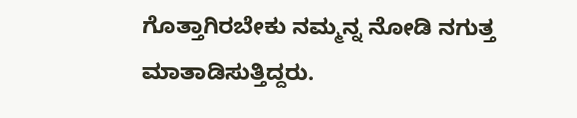ಗೊತ್ತಾಗಿರಬೇಕು ನಮ್ಮನ್ನ ನೋಡಿ ನಗುತ್ತ ಮಾತಾಡಿಸುತ್ತಿದ್ದರು.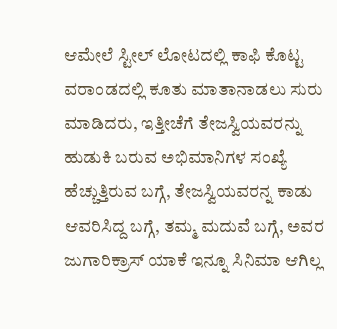ಆಮೇಲೆ ಸ್ಟೀಲ್ ಲೋಟದಲ್ಲಿ ಕಾಫಿ ಕೊಟ್ಟ ವರಾಂಡದಲ್ಲಿ ಕೂತು ಮಾತಾನಾಡಲು ಸುರು ಮಾಡಿದರು, ಇತ್ತೀಚೆಗೆ ತೇಜಸ್ವಿಯವರನ್ನು ಹುಡುಕಿ ಬರುವ ಅಭಿಮಾನಿಗಳ ಸಂಖ್ಯೆ ಹೆಚ್ಚುತ್ತಿರುವ ಬಗ್ಗೆ, ತೇಜಸ್ವಿಯವರನ್ನ ಕಾಡು ಆವರಿಸಿದ್ದ ಬಗ್ಗೆ, ತಮ್ಮ ಮದುವೆ ಬಗ್ಗೆ, ಅವರ ಜುಗಾರಿಕ್ರಾಸ್ ಯಾಕೆ ಇನ್ನೂ ಸಿನಿಮಾ ಆಗಿಲ್ಲ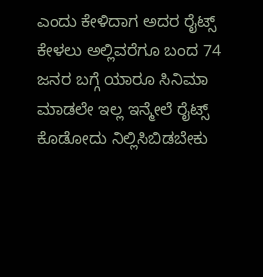ಎಂದು ಕೇಳಿದಾಗ ಅದರ ರೈಟ್ಸ್ ಕೇಳಲು ಅಲ್ಲಿವರೆಗೂ ಬಂದ 74 ಜನರ ಬಗ್ಗೆ ಯಾರೂ ಸಿನಿಮಾ ಮಾಡಲೇ ಇಲ್ಲ ಇನ್ಮೇಲೆ ರೈಟ್ಸ್ ಕೊಡೋದು ನಿಲ್ಲಿಸಿಬಿಡಬೇಕು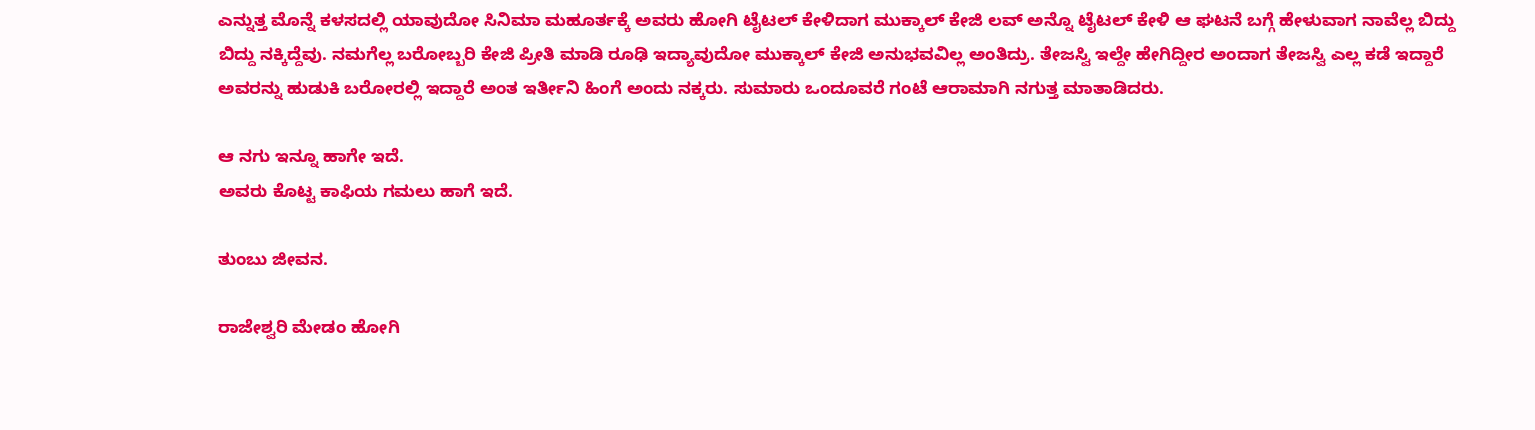ಎನ್ನುತ್ತ ಮೊನ್ನೆ ಕಳಸದಲ್ಲಿ ಯಾವುದೋ ಸಿನಿಮಾ ಮಹೂರ್ತಕ್ಕೆ ಅವರು ಹೋಗಿ ಟೈಟಲ್ ಕೇಳಿದಾಗ ಮುಕ್ಕಾಲ್ ಕೇಜಿ ಲವ್ ಅನ್ನೊ ಟೈಟಲ್ ಕೇಳಿ ಆ ಘಟನೆ ಬಗ್ಗೆ ಹೇಳುವಾಗ ನಾವೆಲ್ಲ ಬಿದ್ದು ಬಿದ್ದು ನಕ್ಕಿದ್ದೆವು. ನಮಗೆಲ್ಲ ಬರೋಬ್ಬರಿ ಕೇಜಿ ಪ್ರೀತಿ ಮಾಡಿ ರೂಢಿ ಇದ್ಯಾವುದೋ ಮುಕ್ಕಾಲ್ ಕೇಜಿ ಅನುಭವವಿಲ್ಲ ಅಂತಿದ್ರು. ತೇಜಸ್ವಿ ಇಲ್ದೇ ಹೇಗಿದ್ದೀರ ಅಂದಾಗ ತೇಜಸ್ವಿ ಎಲ್ಲ ಕಡೆ ಇದ್ದಾರೆ ಅವರನ್ನು ಹುಡುಕಿ ಬರೋರಲ್ಲಿ ಇದ್ದಾರೆ ಅಂತ ಇರ್ತೀನಿ ಹಿಂಗೆ ಅಂದು ನಕ್ಕರು. ಸುಮಾರು ಒಂದೂವರೆ ಗಂಟೆ ಆರಾಮಾಗಿ ನಗುತ್ತ ಮಾತಾಡಿದರು.

ಆ ನಗು ಇನ್ನೂ ಹಾಗೇ ಇದೆ.
ಅವರು ಕೊಟ್ಟ ಕಾಫಿಯ ಗಮಲು ಹಾಗೆ ಇದೆ.

ತುಂಬು ಜೀವನ.

ರಾಜೇಶ್ವರಿ ಮೇಡಂ ಹೋಗಿ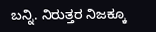ಬನ್ನಿ. ನಿರುತ್ತರ ನಿಜಕ್ಕೂ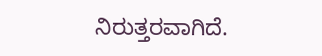ನಿರುತ್ತರವಾಗಿದೆ.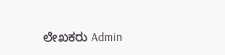ಲೇಖಕರು Admin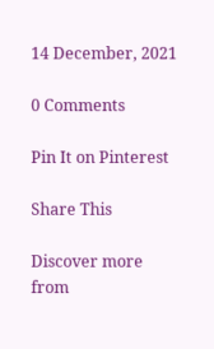14 December, 2021

0 Comments

Pin It on Pinterest

Share This

Discover more from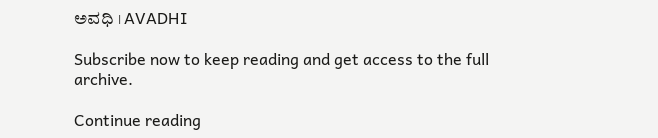ಅವಧಿ । AVADHI

Subscribe now to keep reading and get access to the full archive.

Continue reading